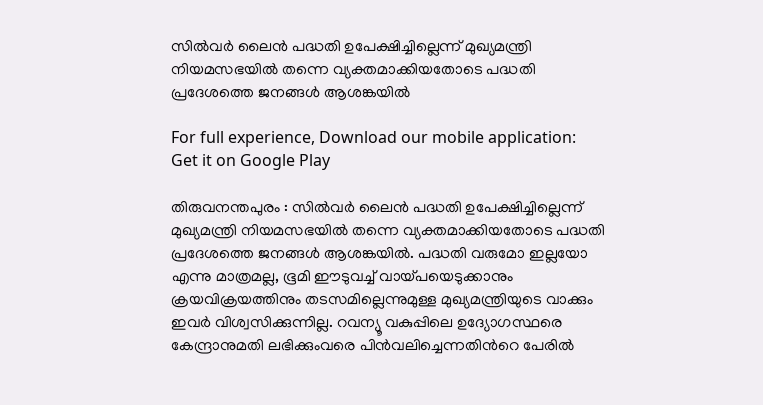സില്‍വര്‍ ലൈന്‍ പദ്ധതി ഉപേക്ഷിച്ചില്ലെന്ന് മുഖ്യമന്ത്രി നിയമസഭയില്‍ തന്നെ വ്യക്തമാക്കിയതോടെ പദ്ധതി പ്രദേശത്തെ ജനങ്ങള്‍ ആശങ്കയില്‍

For full experience, Download our mobile application:
Get it on Google Play

തിരുവനന്തപുരം : സില്‍വര്‍ ലൈന്‍ പദ്ധതി ഉപേക്ഷിച്ചില്ലെന്ന് മുഖ്യമന്ത്രി നിയമസഭയില്‍ തന്നെ വ്യക്തമാക്കിയതോടെ പദ്ധതി പ്രദേശത്തെ ജനങ്ങള്‍ ആശങ്കയില്‍. പദ്ധതി വരുമോ ഇല്ലയോ എന്നു മാത്രമല്ല, ഭൂമി ഈടുവച്ച് വായ്പയെടുക്കാനും ക്രയവിക്രയത്തിനും തടസമില്ലെന്നുമുള്ള മുഖ്യമന്ത്രിയുടെ വാക്കും ഇവര്‍ വിശ്വസിക്കുന്നില്ല. റവന്യൂ വകുപ്പിലെ ഉദ്യോഗസ്ഥരെ കേന്ദ്രാനുമതി ലഭിക്കുംവരെ പിന്‍വലിച്ചെന്നതിന്‍റെ പേരില്‍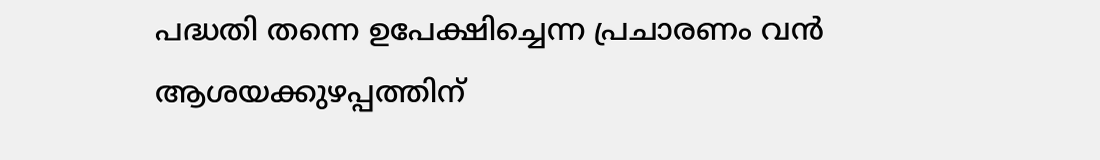പദ്ധതി തന്നെ ഉപേക്ഷിച്ചെന്ന പ്രചാരണം വന്‍ ആശയക്കുഴപ്പത്തിന്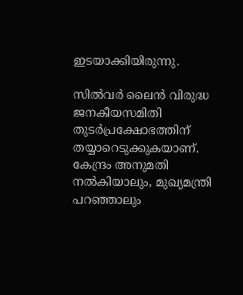ഇടയാക്കിയിരുന്നു.

സില്‍വര്‍ ലൈന്‍ വിരുദ്ധ ജനകീയസമിതി തുടര്‍പ്രക്ഷോഭത്തിന് തയ്യാറെടുക്കുകയാണ്. കേന്ദ്രം അനുമതി നല്‍കിയാലും, മുഖ്യമന്ത്രി പറഞ്ഞാലും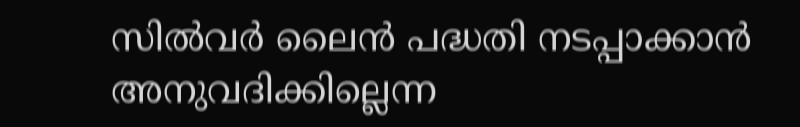സില്‍വര്‍ ലൈന്‍ പദ്ധതി നടപ്പാക്കാന്‍ അനുവദിക്കില്ലെന്ന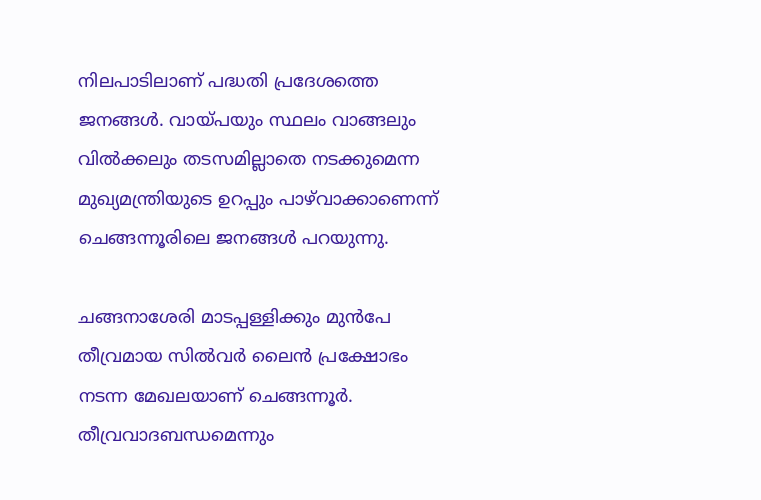നിലപാടിലാണ് പദ്ധതി പ്രദേശത്തെ ജനങ്ങള്‍. വായ്പയും സ്ഥലം വാങ്ങലും വില്‍ക്കലും തടസമില്ലാതെ നടക്കുമെന്ന മുഖ്യമന്ത്രിയുടെ ഉറപ്പും പാഴ്‌വാക്കാണെന്ന് ചെങ്ങന്നൂരിലെ ജനങ്ങൾ പറയുന്നു.

ചങ്ങനാശേരി മാടപ്പള്ളിക്കും മുന്‍പേ തീവ്രമായ സില്‍വര്‍ ലൈന്‍ പ്രക്ഷോഭം നടന്ന മേഖലയാണ് ചെങ്ങന്നൂര്‍. തീവ്രവാദബന്ധമെന്നും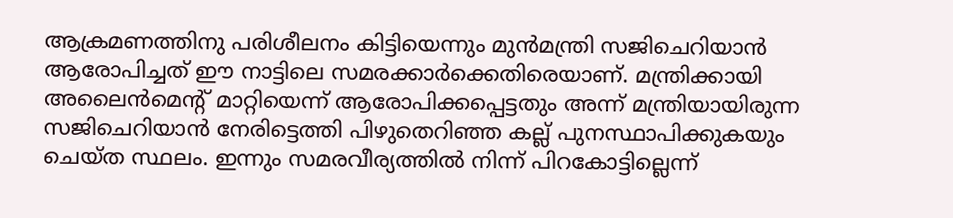ആക്രമണത്തിനു പരിശീലനം കിട്ടിയെന്നും മുന്‍മന്ത്രി സജിചെറിയാന്‍ ആരോപിച്ചത് ഈ നാട്ടിലെ സമരക്കാര്‍ക്കെതിരെയാണ്. മന്ത്രിക്കായി അലൈന്‍മെന്‍റ് മാറ്റിയെന്ന് ആരോപിക്കപ്പെട്ടതും അന്ന് മന്ത്രിയായിരുന്ന സജിചെറിയാന്‍ നേരിട്ടെത്തി പിഴുതെറിഞ്ഞ കല്ല് പുനസ്ഥാപിക്കുകയും ചെയ്ത സ്ഥലം. ഇന്നും സമരവീര്യത്തില്‍ നിന്ന് പിറകോട്ടില്ലെന്ന്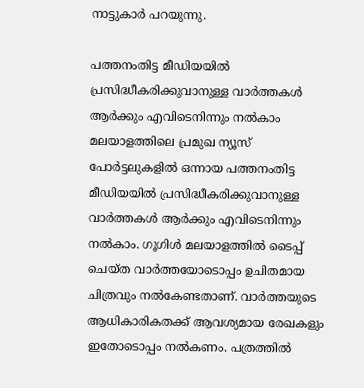നാട്ടുകാര്‍ പറയുന്നു.

പത്തനംതിട്ട മീഡിയയില്‍ പ്രസിദ്ധീകരിക്കുവാനുള്ള വാര്‍ത്തകള്‍ ആര്‍ക്കും എവിടെനിന്നും നല്‍കാം
മലയാളത്തിലെ പ്രമുഖ ന്യൂസ് പോര്‍ട്ടലുകളില്‍ ഒന്നായ പത്തനംതിട്ട മീഡിയയില്‍ പ്രസിദ്ധീകരിക്കുവാനുള്ള വാര്‍ത്തകള്‍ ആര്‍ക്കും എവിടെനിന്നും നല്‍കാം. ഗൂഗിള്‍ മലയാളത്തില്‍ ടൈപ്പ് ചെയ്ത വാര്‍ത്തയോടൊപ്പം ഉചിതമായ ചിത്രവും നല്‍കേണ്ടതാണ്. വാര്‍ത്തയുടെ ആധികാരികതക്ക് ആവശ്യമായ രേഖകളും ഇതോടൊപ്പം നല്‍കണം. പത്രത്തില്‍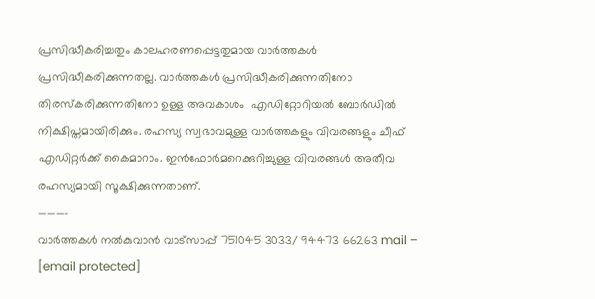പ്രസിദ്ധീകരിച്ചതും കാലഹരണപ്പെട്ടതുമായ വാര്‍ത്തകള്‍ പ്രസിദ്ധീകരിക്കുന്നതല്ല. വാര്‍ത്തകള്‍ പ്രസിദ്ധീകരിക്കുന്നതിനോ തിരസ്കരിക്കുന്നതിനോ ഉള്ള അവകാശം  എഡിറ്റോറിയല്‍ ബോര്‍ഡില്‍ നിക്ഷിപ്തമായിരിക്കും. രഹസ്യ സ്വഭാവമുള്ള വാര്‍ത്തകളും വിവരങ്ങളും ചീഫ് എഡിറ്റര്‍ക്ക് കൈമാറാം. ഇന്‍ഫോര്‍മറെക്കുറിച്ചുള്ള വിവരങ്ങള്‍ അതീവ രഹസ്യമായി സൂക്ഷിക്കുന്നതാണ്.
———–
വാര്‍ത്തകള്‍ നല്‍കുവാന്‍ വാട്സാപ്പ് 751045 3033/ 94473 66263 mail – [email protected]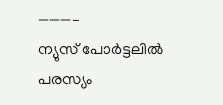———–
ന്യുസ് പോര്‍ട്ടലില്‍ പരസ്യം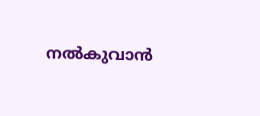നല്‍കുവാന്‍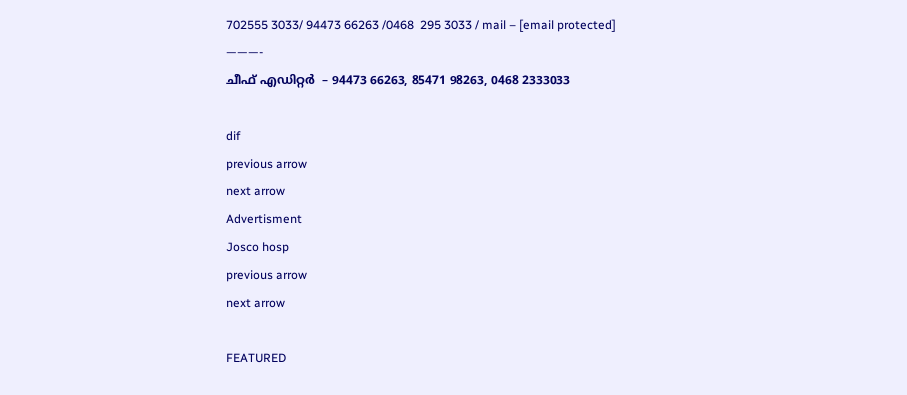702555 3033/ 94473 66263 /0468  295 3033 / mail – [email protected]
———-
ചീഫ് എഡിറ്റര്‍  – 94473 66263, 85471 98263, 0468 2333033

dif
previous arrow
next arrow
Advertisment
Josco hosp
previous arrow
next arrow

FEATURED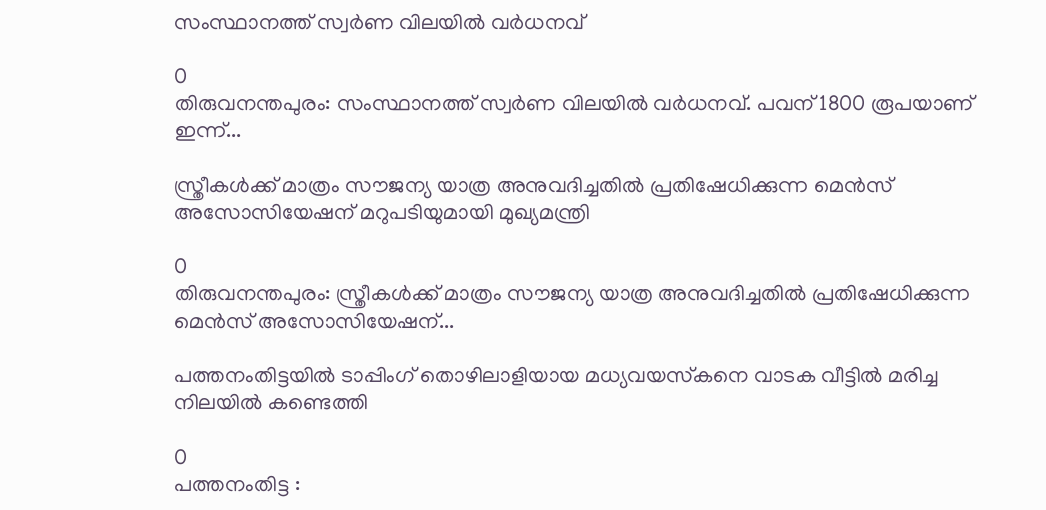സംസ്ഥാനത്ത് സ്വർണ വിലയില്‍ വ‍ർധനവ്

0
തിരുവനന്തപുരം: സംസ്ഥാനത്ത് സ്വർണ വിലയിൽ വർധനവ്. പവന് 1800 രൂപയാണ് ഇന്ന്...

സ്ത്രീകൾക്ക് മാത്രം സൗജന്യ യാത്ര അനുവദിച്ചതിൽ പ്രതിഷേധിക്കുന്ന മെൻസ് അസോസിയേഷന് മറുപടിയുമായി മുഖ്യമന്ത്രി

0
തിരുവനന്തപുരം: സ്ത്രീകൾക്ക് മാത്രം സൗജന്യ യാത്ര അനുവദിച്ചതിൽ പ്രതിഷേധിക്കുന്ന മെൻസ് അസോസിയേഷന്...

പത്തനംതിട്ടയിൽ ടാപ്പിംഗ് തൊഴിലാളിയായ മധ്യവയസ്‌കനെ വാടക വീട്ടിൽ മരിച്ച നിലയിൽ കണ്ടെത്തി

0
പത്തനംതിട്ട :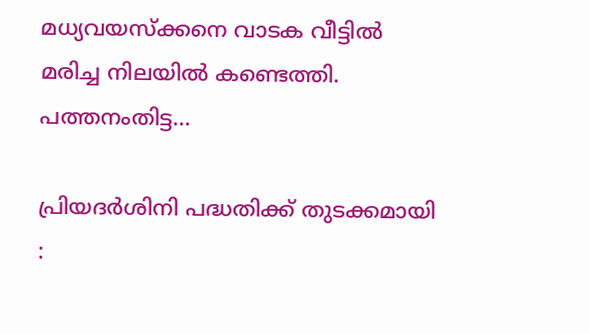മധ്യവയസ്‌ക്കനെ വാടക വീട്ടിൽ മരിച്ച നിലയിൽ കണ്ടെത്തി. പത്തനംതിട്ട...

പ്രിയദർശിനി പദ്ധതിക്ക് തുടക്കമായി :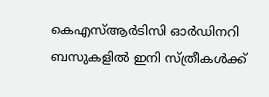കെഎസ്ആർടിസി ഓർഡിനറി ബസുകളിൽ ഇനി സ്ത്രീകൾക്ക്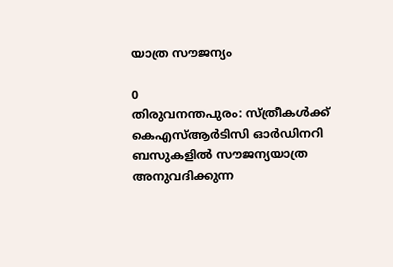യാത്ര സൗജന്യം

0
തിരുവനന്തപുരം: സ്ത്രീകൾക്ക് കെഎസ്ആർടിസി ഓർഡിനറി ബസുകളിൽ സൗജന്യയാത്ര അനുവദിക്കുന്ന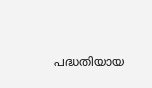പദ്ധതിയായ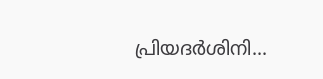പ്രിയദർശിനി...